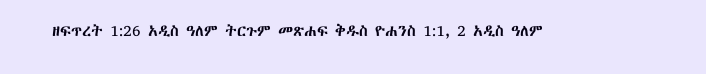ዘፍጥረት 1:26 አዲስ ዓለም ትርጉም መጽሐፍ ቅዱስ ዮሐንስ 1:1, 2 አዲስ ዓለም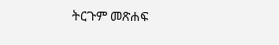ትርጉም መጽሐፍ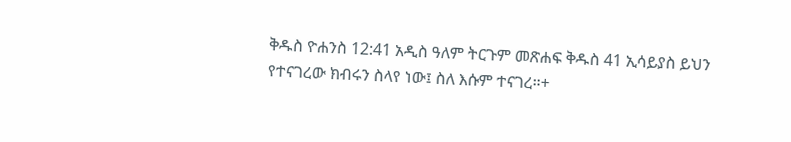ቅዱስ ዮሐንስ 12:41 አዲስ ዓለም ትርጉም መጽሐፍ ቅዱስ 41 ኢሳይያስ ይህን የተናገረው ክብሩን ስላየ ነው፤ ስለ እሱም ተናገረ።+